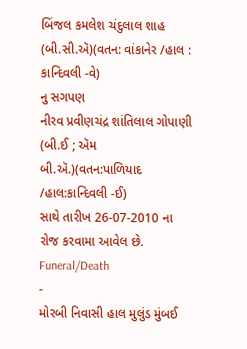બિંજલ કમલેશ ચંદુલાલ શાહ (બી.સી.ઍ)(વતન: વાંકાનેર /હાલ : કાન્દિવલી -વે)
નુ સગપણ
નીરવ પ્રવીણચંદ્ર શાંતિલાલ ગોપાણી (બી.ઈ ; ઍમ બી.ઍ.)(વતન:પાળિયાદ /હાલ:કાન્દિવલી -ઈ)
સાથે તારીખ 26-07-2010 ના રોજ કરવામા આવેલ છે.
Funeral/Death
-
મોરબી નિવાસી હાલ મુલુંડ મુંબઈ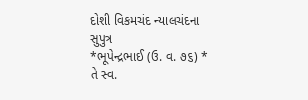દોશી વિકમચંદ ન્યાલચંદના સુપુત્ર
*ભૂપેન્દ્રભાઈ (ઉ. વ. ૭૬) *
તે સ્વ.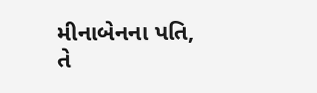મીનાબેનના પતિ,
તે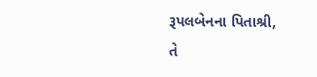રૂપલબેનના પિતાશ્રી,
તે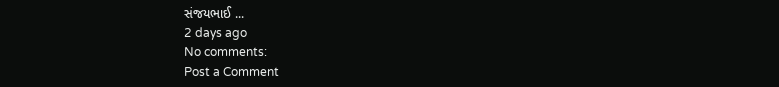સંજયભાઈ ...
2 days ago
No comments:
Post a Comment